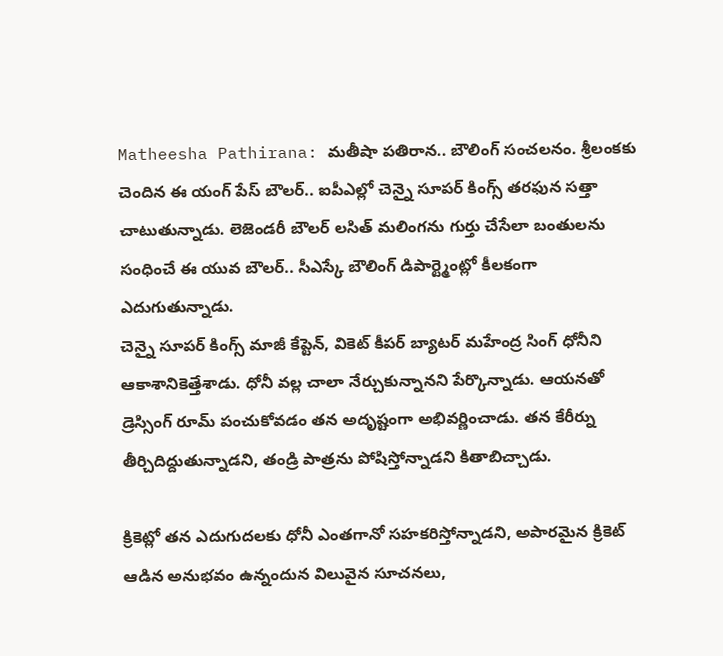Matheesha Pathirana: మతీషా పతిరాన.. బౌలింగ్ సంచలనం. శ్రీలంకకు చెందిన ఈ యంగ్ పేస్ బౌలర్.. ఐపీఎల్లో చెన్నై సూపర్ కింగ్స్ తరఫున సత్తా చాటుతున్నాడు. లెజెండరీ బౌలర్ లసిత్ మలింగను గుర్తు చేసేలా బంతులను సంధించే ఈ యువ బౌలర్.. సీఎస్కే బౌలింగ్ డిపార్ట్మెంట్లో కీలకంగా ఎదుగుతున్నాడు.
చెన్నై సూపర్ కింగ్స్ మాజీ కేప్టెన్, వికెట్ కీపర్ బ్యాటర్ మహేంద్ర సింగ్ ధోనీని ఆకాశానికెత్తేశాడు. ధోనీ వల్ల చాలా నేర్చుకున్నానని పేర్కొన్నాడు. ఆయనతో డ్రెస్సింగ్ రూమ్ పంచుకోవడం తన అదృష్టంగా అభివర్ణించాడు. తన కేరీర్ను తీర్చిదిద్దుతున్నాడని, తండ్రి పాత్రను పోషిస్తోన్నాడని కితాబిచ్చాడు.

క్రికెట్లో తన ఎదుగుదలకు ధోనీ ఎంతగానో సహకరిస్తోన్నాడని, అపారమైన క్రికెట్ ఆడిన అనుభవం ఉన్నందున విలువైన సూచనలు,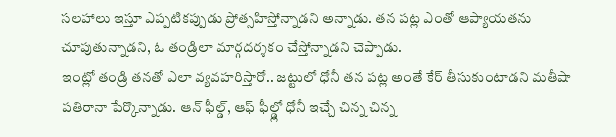సలహాలు ఇస్తూ ఎప్పటికప్పుడు ప్రోత్సహిస్తోన్నాడని అన్నాడు. తన పట్ల ఎంతో ఆప్యాయతను చూపుతున్నాడని, ఓ తండ్రిలా మార్గదర్శకం చేస్తోన్నాడని చెప్పాడు.
ఇంట్లో తండ్రి తనతో ఎలా వ్యవహరిస్తారో.. జట్టులో ధోనీ తన పట్ల అంతే కేర్ తీసుకుంటాడని మతీషా పతిరానా పేర్కొన్నాడు. ఆన్ ఫీల్డ్, ఆఫ్ ఫీల్డ్లో ధోనీ ఇచ్చే చిన్న చిన్న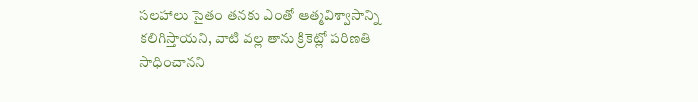సలహాలు సైతం తనకు ఎంతో ఆత్మవిశ్వాసాన్ని కలిగిస్తాయని, వాటి వల్ల తాను క్రికెట్లో పరిణతి సాధించానని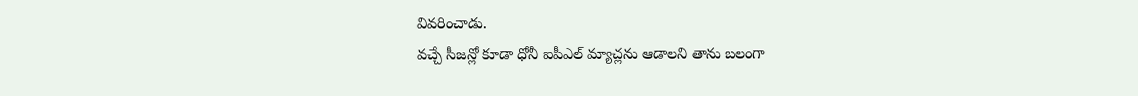వివరించాడు.
వచ్చే సీజన్లో కూడా ధోనీ ఐపీఎల్ మ్యాచ్లను ఆడాలని తాను బలంగా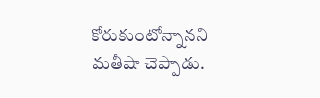కోరుకుంటోన్నానని మతీషా చెప్పాడు.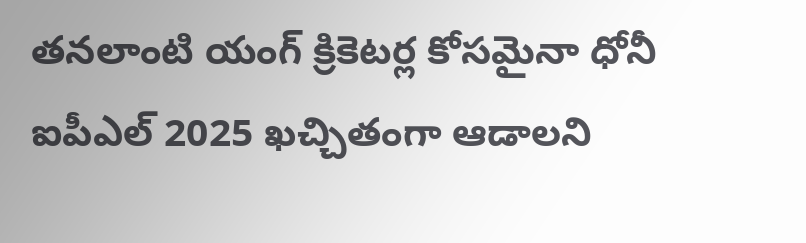తనలాంటి యంగ్ క్రికెటర్ల కోసమైనా ధోనీ ఐపీఎల్ 2025 ఖచ్చితంగా ఆడాలని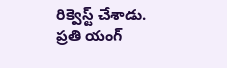రిక్వెస్ట్ చేశాడు. ప్రతి యంగ్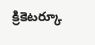క్రికెటర్కూ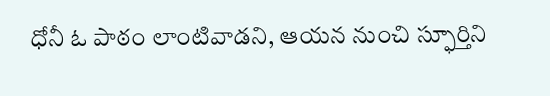ధోనీ ఓ పాఠం లాంటివాడని, ఆయన నుంచి స్ఫూర్తిని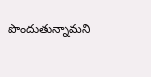పొందుతున్నామని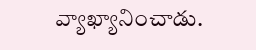వ్యాఖ్యానించాడు.